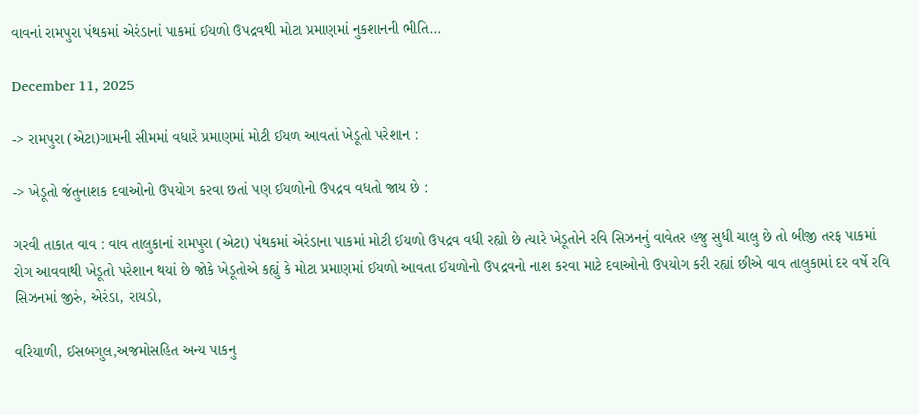વાવનાં રામપુરા પંથકમાં એરંડાનાં પાકમાં ઈયળો ઉપદ્રવથી મોટા પ્રમાણમાં નુકશાનની ભીતિ…

December 11, 2025

-> રામપુરા (એટા)ગામની સીમમાં વધારે પ્રમાણમાં મોટી ઈયળ આવતાં ખેડૂતો પરેશાન :

-> ખેડૂતો જંતુનાશક દવાઓનો ઉપયોગ કરવા છતાં પણ ઈયળોનો ઉપદ્રવ વધતો જાય છે :

ગરવી તાકાત વાવ : વાવ તાલુકાનાં રામપુરા (એટા) પંથકમાં એરંડાના પાકમાં મોટી ઈયળો ઉપદ્રવ વધી રહ્યો છે ત્યારે ખેડૂતોને રવિ સિઝનનું વાવેતર હજુ સુધી ચાલુ છે તો બીજી તરફ પાકમાં રોગ આવવાથી ખેડૂતો પરેશાન થયાં છે જોકે ખેડૂતોએ કહ્યું કે મોટા પ્રમાણમાં ઈયળો આવતા ઈયળોનો ઉપદ્રવનો નાશ કરવા માટે દવાઓનો ઉપયોગ કરી રહ્યાં છીએ વાવ તાલુકામાં દર વર્ષે રવિ સિઝનમાં જીરું, એરંડા, રાયડો,

વરિયાળી, ઈસબગુલ,અજમોસહિત અન્ય પાકનુ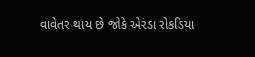વાવેતર થાય છે જોકે એરંડા રોકડિયા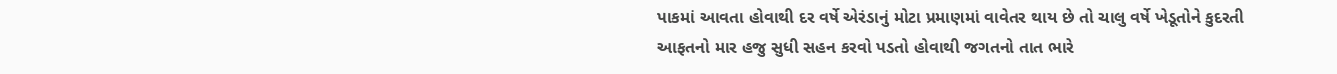પાકમાં આવતા હોવાથી દર વર્ષે એરંડાનું મોટા પ્રમાણમાં વાવેતર થાય છે તો ચાલુ વર્ષે ખેડૂતોને કુદરતી આફતનો માર હજુ સુધી સહન કરવો પડતો હોવાથી જગતનો તાત ભારે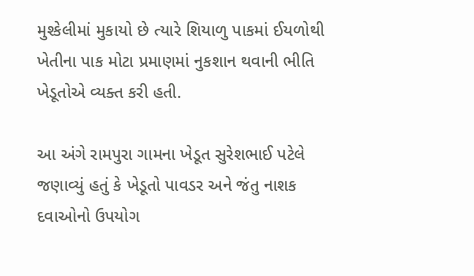મુશ્કેલીમાં મુકાયો છે ત્યારે શિયાળુ પાકમાં ઈયળોથી ખેતીના પાક મોટા પ્રમાણમાં નુકશાન થવાની ભીતિ ખેડૂતોએ વ્યક્ત કરી હતી.

આ અંગે રામપુરા ગામના ખેડૂત સુરેશભાઈ પટેલે જણાવ્યું હતું કે ખેડૂતો પાવડર અને જંતુ નાશક દવાઓનો ઉપયોગ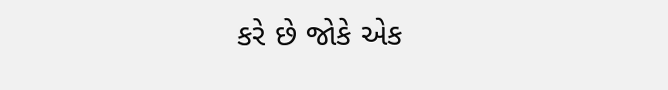કરે છે જોકે એક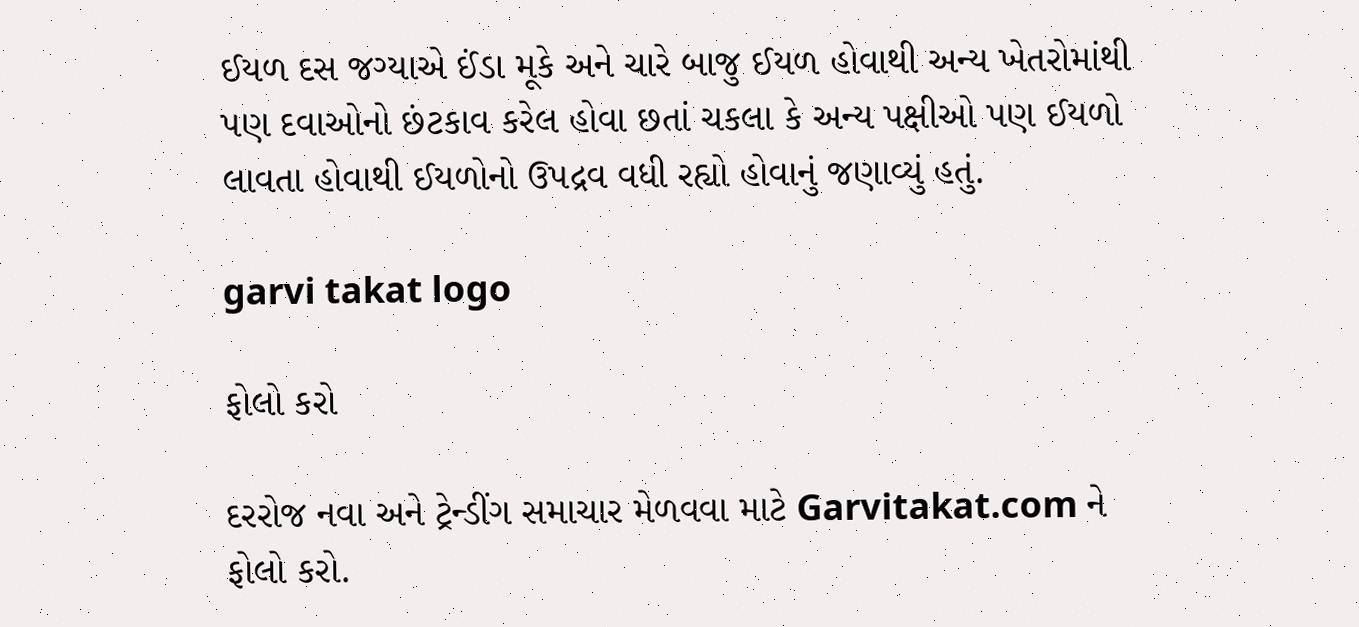ઈયળ દસ જગ્યાએ ઈંડા મૂકે અને ચારે બાજુ ઈયળ હોવાથી અન્ય ખેતરોમાંથી પણ દવાઓનો છંટકાવ કરેલ હોવા છતાં ચકલા કે અન્ય પક્ષીઓ પણ ઈયળો લાવતા હોવાથી ઈયળોનો ઉપદ્રવ વધી રહ્યો હોવાનું જણાવ્યું હતું.

garvi takat logo

ફોલો કરો

દરરોજ નવા અને ટ્રેન્ડીંગ સમાચાર મેળવવા માટે Garvitakat.com ને ફોલો કરો.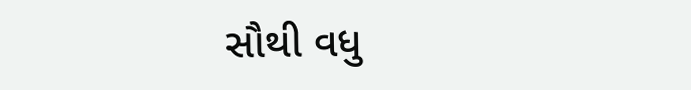સૌથી વધુ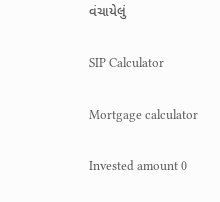વંચાયેલું

SIP Calculator

Mortgage calculator

Invested amount 0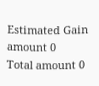Estimated Gain amount 0
Total amount 0